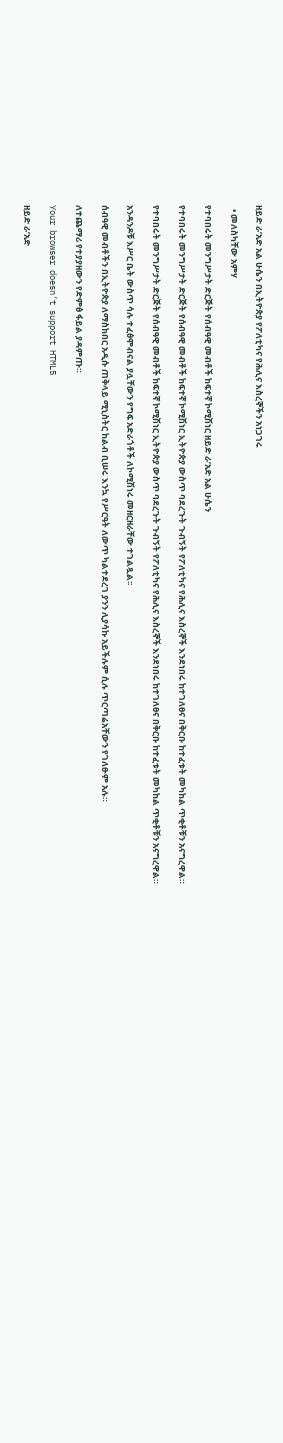ዘይድ ራ’አድ አል ሁሴን በኢትዮጵያ የፖለቲካና የሕሊና እስረኞችን አነጋገሩ

  • መለስካቸው አምሃ

የተባበሩት መንግሥታት ድርጅት የሰብዓዊ መብቶች ከፍተኛ ኮሚሽነር ዘይድ ራ’አድ አል ሁሴን

የተባበሩት መንግሥታት ድርጅት የሰብዓዊ መብቶች ከፍተኛ ኮሚሽነር ኢትዮጵያ ውስጥ ባደረጉት ጉብኝት የፖለቲካና የሕሊና እስረኞች እንደነበሩ ከተገለፀና በቅርቡ ከተፈቱት መካከል ጥቂቶቹን አናግረዋል።

የተባበሩት መንግሥታት ድርጅት የሰብዓዊ መብቶች ከፍተኛ ኮሚሽነር ኢትዮጵያ ውስጥ ባደረጉት ጉብኝት የፖለቲካና የሕሊና እስረኞች እንደነበሩ ከተገለፀና በቅርቡ ከተፈቱት መካከል ጥቂቶቹን አናግረዋል።

አንዳንዶቹ እሥር ቤት ውስጥ ሳሉ ተፈፅሞብናል ያሏቸውን የግፍ አድራጎቶች ለኮሚሽነሩ መዘርዘራቸው ተገልጿል፡፡

ሰብዓዊ መብቶችን በኢትዮጵያ ለማስከበር አዲሱ ጠቅላይ ሚኒስትር ከልብ ቢሠሩ እንኳ የሥርዓት ለውጥ ካልተደረገ ያንን ሊያሳኩ አይችሉም ሲሉ ጥርጣሬአቸውን የገለፁም አሉ።

ለተጨማሪ የተያያዘውን የድምፅ ፋይል ያዳምጡ።

Your browser doesn’t support HTML5

ዘይድ ራ’አድ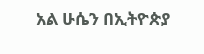አል ሁሴን በኢትዮጵያ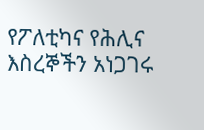የፖለቲካና የሕሊና እስረኞችን አነጋገሩ